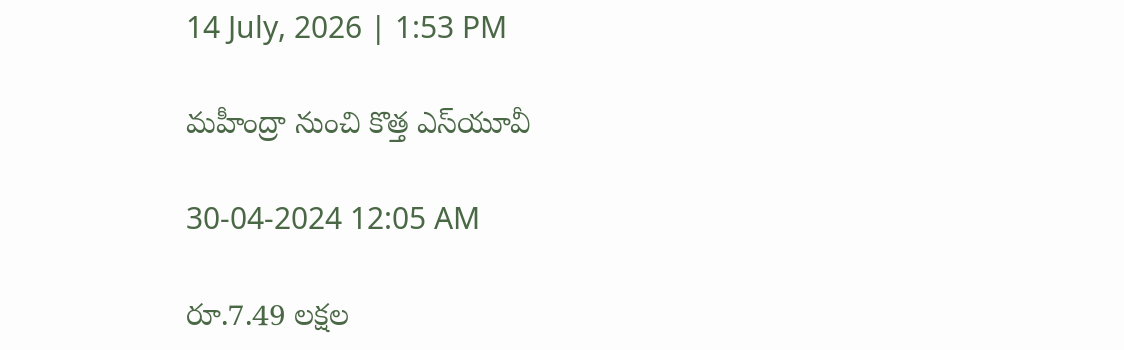14 July, 2026 | 1:53 PM

మహీంద్రా నుంచి కొత్త ఎస్‌యూవీ

30-04-2024 12:05 AM

రూ.7.49 లక్షల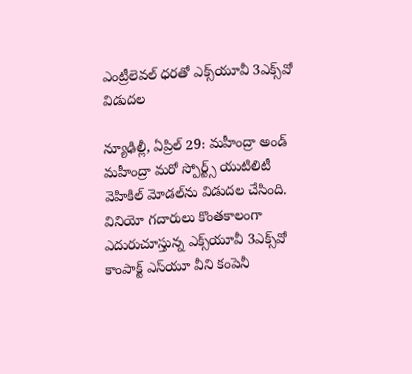ఎంట్రీలెవల్ ధరతో ఎక్స్‌యూవీ 3ఎక్స్‌వో విడుదల

న్యూఢిల్లీ, ఏప్రిల్ 29: మహీంద్రా అండ్ మహీంద్రా మరో స్పోర్ట్స్ యుటిలిటీ వెహికిల్ మోడల్‌ను విడుదల చేసింది. వినియో గదారులు కొంతకాలంగా ఎదురుచూస్తున్న ఎక్స్‌యూవీ 3ఎక్స్‌వో కాంపాక్ట్ ఎస్‌యూ వీని కంపెనీ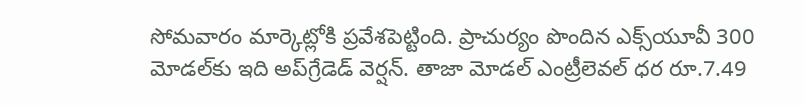సోమవారం మార్కెట్లోకి ప్రవేశపెట్టింది. ప్రాచుర్యం పొందిన ఎక్స్‌యూవీ 300 మోడల్‌కు ఇది అప్‌గ్రేడెడ్ వెర్షన్. తాజా మోడల్ ఎంట్రీలెవల్ ధర రూ.7.49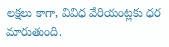లక్షలు కాగా, వివిధ వేరియంట్లకు ధర మారుతుంది.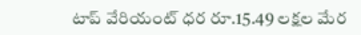టాప్ వేరియంట్ ధర రూ.15.49 లక్షల మేర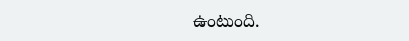ఉంటుంది.